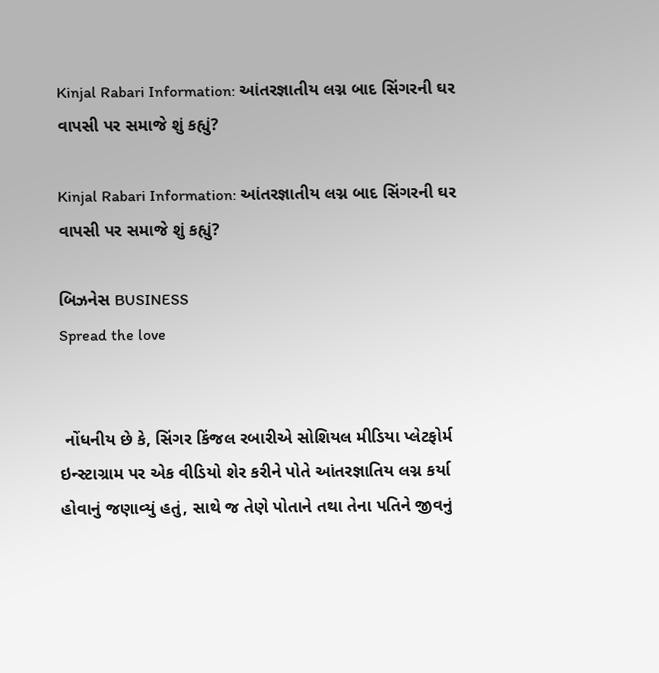Kinjal Rabari Information: આંતરજ્ઞાતીય લગ્ન બાદ સિંગરની ઘર વાપસી પર સમાજે શું કહ્યું?

Kinjal Rabari Information: આંતરજ્ઞાતીય લગ્ન બાદ સિંગરની ઘર વાપસી પર સમાજે શું કહ્યું?

બિઝનેસ BUSINESS
Spread the love


 નોંધનીય છે કે, સિંગર કિંજલ રબારીએ સોશિયલ મીડિયા પ્લેટફોર્મ ઇન્સ્ટાગ્રામ પર એક વીડિયો શેર કરીને પોતે આંતરજ્ઞાતિય લગ્ન કર્યા હોવાનું જણાવ્યું હતું, સાથે જ તેણે પોતાને તથા તેના પતિને જીવનું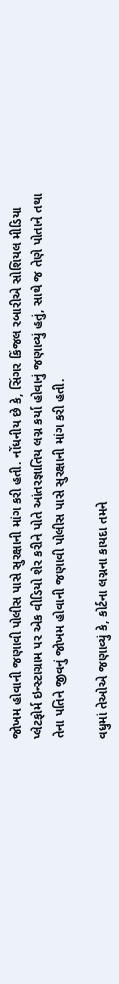જોખમ હોવાની જણાવી પોલીસ પાસે સુરક્ષાની માંગ કરી હતી. નોંધનીય છે કે, સિંગર કિંજલ રબારીએ સોશિયલ મીડિયા પ્લેટફોર્મ ઇન્સ્ટાગ્રામ પર એક વીડિયો શેર કરીને પોતે આંતરજ્ઞાતિય લગ્ન કર્યા હોવાનું જણાવ્યું હતું, સાથે જ તેણે પોતાને તથા તેના પતિને જીવનું જોખમ હોવાની જણાવી પોલીસ પાસે સુરક્ષાની માંગ કરી હતી.

વધુમાં તેઓએ જણાવ્યું કે, કોર્ટના લગ્નના કાયદા તમને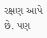રક્ષણ આપે છે. પણ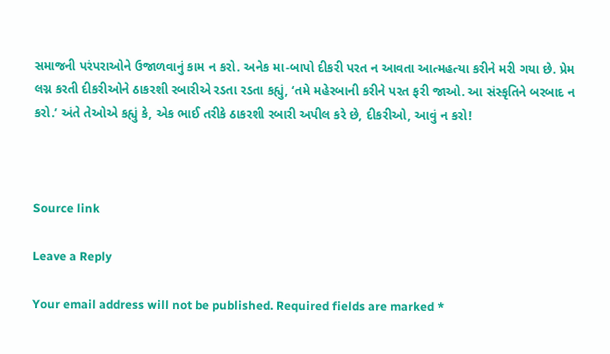સમાજની પરંપરાઓને ઉજાળવાનું કામ ન કરો. અનેક મા-બાપો દીકરી પરત ન આવતા આત્મહત્યા કરીને મરી ગયા છે. પ્રેમ લગ્ન કરતી દીકરીઓને ઠાકરશી રબારીએ રડતા રડતા કહ્યું, ‘તમે મહેરબાની કરીને પરત ફરી જાઓ. આ સંસ્કૃતિને બરબાદ ન કરો.’ અંતે તેઓએ કહ્યું કે, એક ભાઈ તરીકે ઠાકરશી રબારી અપીલ કરે છે, દીકરીઓ, આવું ન કરો!



Source link

Leave a Reply

Your email address will not be published. Required fields are marked *